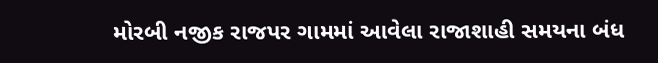મોરબી નજીક રાજપર ગામમાં આવેલા રાજાશાહી સમયના બંધ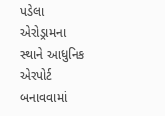પડેલા એરોડ્રામના સ્થાને આધુનિક એરપોર્ટ બનાવવામાં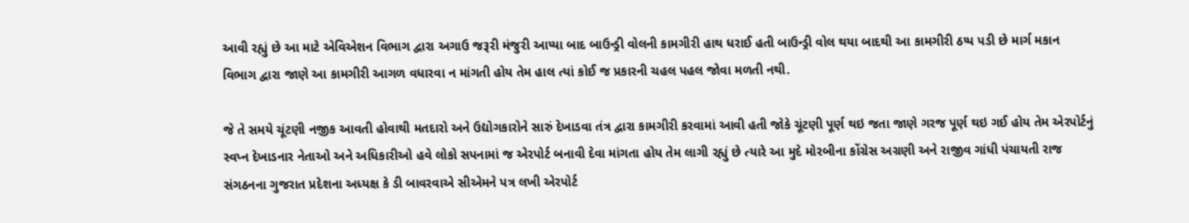આવી રહ્યું છે આ માટે એવિએશન વિભાગ દ્વારા અગાઉ જરૂરી મંજુરી આપ્યા બાદ બાઉન્ડ્રી વોલની કામગીરી હાથ ધરાઈ હતી બાઉન્ડ્રી વોલ થયા બાદથી આ કામગીરી ઠપ્પ પડી છે માર્ગ મકાન વિભાગ દ્વારા જાણે આ કામગીરી આગળ વધારવા ન માંગતી હોય તેમ હાલ ત્યાં કોઈ જ પ્રકારની ચહલ પહલ જોવા મળતી નથી.

જે તે સમયે ચૂંટણી નજીક આવતી હોવાથી મતદારો અને ઉદ્યોગકારોને સારું દેખાડવા તંત્ર દ્વારા કામગીરી કરવામાં આવી હતી જોકે ચૂંટણી પૂર્ણ થઇ જતા જાણે ગરજ પૂર્ણ થઇ ગઈ હોય તેમ એરપોર્ટનું સ્વપ્ન દેખાડનાર નેતાઓ અને અધિકારીઓ હવે લોકો સપનામાં જ એરપોર્ટ બનાવી દેવા માંગતા હોય તેમ લાગી રહ્યું છે ત્યારે આ મુદે મોરબીના કોંગ્રેસ અગ્રણી અને રાજીવ ગાંધી પંચાયતી રાજ સંગઠનના ગુજરાત પ્રદેશના અધ્યક્ષ કે ડી બાવરવાએ સીએમને પત્ર લખી એરપોર્ટ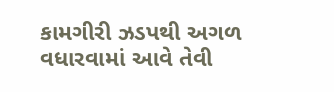કામગીરી ઝડપથી અગળ વધારવામાં આવે તેવી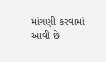માંગણી કરવામાં આવી છે